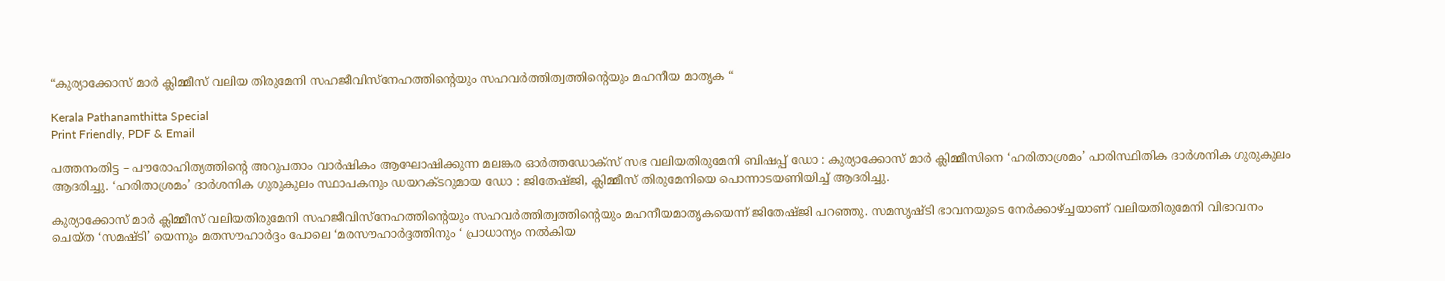“കുര്യാക്കോസ് മാർ ക്ലിമ്മീസ് വലിയ തിരുമേനി സഹജീവിസ്നേഹത്തിന്റെയും സഹവർത്തിത്വത്തിന്റെയും മഹനീയ മാതൃക “

Kerala Pathanamthitta Special
Print Friendly, PDF & Email

പത്തനംതിട്ട – പൗരോഹിത്യത്തിന്റെ അറുപതാം വാർഷികം ആഘോഷിക്കുന്ന മലങ്കര ഓർത്തഡോക്സ് സഭ വലിയതിരുമേനി ബിഷപ്പ് ഡോ : കുര്യാക്കോസ് മാർ ക്ലിമ്മീസിനെ ‘ഹരിതാശ്രമം’ പാരിസ്ഥിതിക ദാർശനിക ഗുരുകുലം ആദരിച്ചു. ‘ഹരിതാശ്രമം’ ദാർശനിക ഗുരുകുലം സ്ഥാപകനും ഡയറക്ടറുമായ ഡോ : ജിതേഷ്ജി, ക്ലിമ്മീസ് തിരുമേനിയെ പൊന്നാടയണിയിച്ച് ആദരിച്ചു.

കുര്യാക്കോസ് മാർ ക്ലിമ്മീസ് വലിയതിരുമേനി സഹജീവിസ്നേഹത്തിന്റെയും സഹവർത്തിത്വത്തിന്റെയും മഹനീയമാതൃകയെന്ന് ജിതേഷ്ജി പറഞ്ഞു. സമസൃഷ്ടി ഭാവനയുടെ നേർക്കാഴ്ച്ചയാണ് വലിയതിരുമേനി വിഭാവനം ചെയ്ത ‘സമഷ്ടി’ യെന്നും മതസൗഹാർദ്ദം പോലെ ‘മരസൗഹാർദ്ദത്തിനും ‘ പ്രാധാന്യം നൽകിയ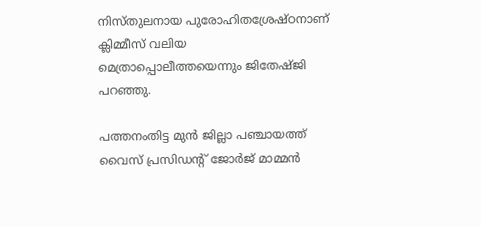നിസ്തുലനായ പുരോഹിതശ്രേഷ്ഠനാണ് ക്ലിമ്മീസ് വലിയ മെത്രാപ്പൊലീത്തയെന്നും ജിതേഷ്ജി പറഞ്ഞു.

പത്തനംതിട്ട മുൻ ജില്ലാ പഞ്ചായത്ത് വൈസ് പ്രസിഡന്റ് ജോർജ് മാമ്മൻ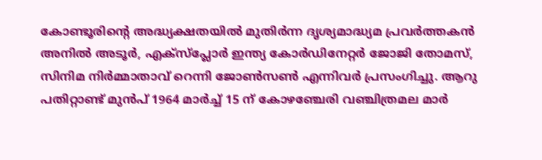കോണ്ടൂരിന്റെ അദ്ധ്യക്ഷതയിൽ മുതിർന്ന ദൃശ്യമാദ്ധ്യമ പ്രവർത്തകൻ അനിൽ അടൂർ, എക്സ്പ്ലോർ ഇന്ത്യ കോർഡിനേറ്റർ ജോജി തോമസ്, സിനിമ നിർമ്മാതാവ് റെന്നി ജോൺസൺ എന്നിവർ പ്രസംഗിച്ചു. ആറു പതിറ്റാണ്ട് മുൻപ് 1964 മാർച്ച്‌ 15 ന് കോഴഞ്ചേരി വഞ്ചിത്രമല മാർ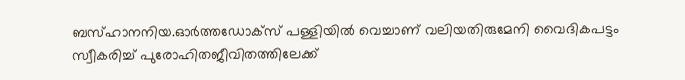ബസ്ഹാനനിയ.ഓർത്തഡോക്സ് പള്ളിയിൽ വെച്ചാണ് വലിയതിരുമേനി വൈദികപട്ടം സ്വീകരിച്ച് പുരോഹിതജീവിതത്തിലേക്ക്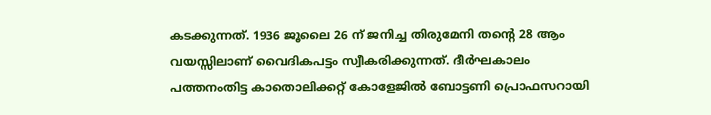കടക്കുന്നത്. 1936 ജൂലൈ 26 ന് ജനിച്ച തിരുമേനി തന്റെ 28 ആം വയസ്സിലാണ് വൈദികപട്ടം സ്വീകരിക്കുന്നത്. ദീർഘകാലം പത്തനംതിട്ട കാതൊലിക്കറ്റ് കോളേജിൽ ബോട്ടണി പ്രൊഫസറായി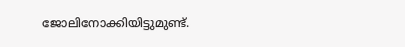ജോലിനോക്കിയിട്ടുമുണ്ട്.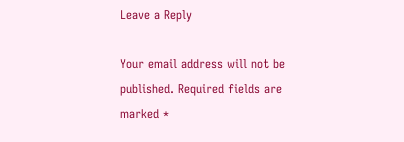Leave a Reply

Your email address will not be published. Required fields are marked *